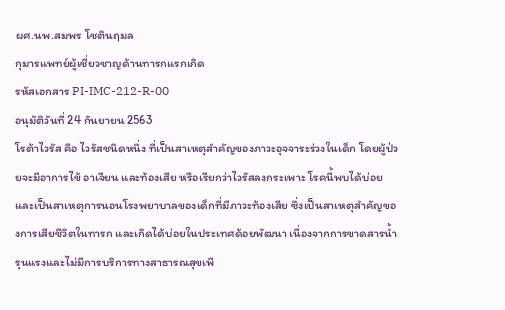ผศ.นพ.สมพร โชตินฤมล
กุมารแพทย์ผู้เชี่ยวชาญด้านทารกแรกเกิด
รหัสเอกสาร PI-IMC-212-R-00
อนุมัติวันที่ 24 กันยายน 2563
โรต้าไวรัส คือ ไวรัสชนิดหนึ่ง ที่เป็นสาเหตุสำคัญของภาวะอุจจาระร่วงในเด็ก โดยผู้ป่วยจะมีอาการไข้ อาเจียน และท้องเสีย หรือเรียกว่าไวรัสลงกระเพาะ โรคนี้พบได้บ่อยและเป็นสาเหตุการนอนโรงพยาบาลของเด็กที่มีภาวะท้องเสีย ซึ่งเป็นสาเหตุสำคัญของการเสียชีวิตในทารก และเกิดได้บ่อยในประเทศด้อยพัฒนา เนื่องจากการขาดสารน้ำรุนแรงและไม่มีการบริการทางสาธารณสุขเพี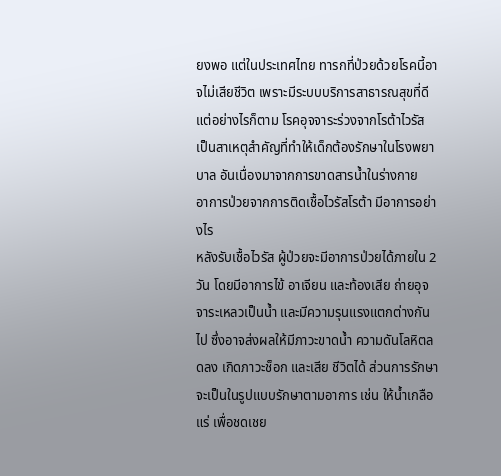ยงพอ แต่ในประเทศไทย ทารกที่ป่วยด้วยโรคนี้อาจไม่เสียชีวิต เพราะมีระบบบริการสาธารณสุขที่ดี แต่อย่างไรก็ตาม โรคอุจจาระร่วงจากโรต้าไวรัส เป็นสาเหตุสำคัญที่ทำให้เด็กต้องรักษาในโรงพยาบาล อันเนื่องมาจากการขาดสารน้ำในร่างกาย
อาการป่วยจากการติดเชื้อไวรัสโรต้า มีอาการอย่างไร
หลังรับเชื้อไวรัส ผู้ป่วยจะมีอาการป่วยได้ภายใน 2 วัน โดยมีอาการไข้ อาเจียน และท้องเสีย ถ่ายอุจจาระเหลวเป็นน้ำ และมีความรุนแรงแตกต่างกันไป ซึ่งอาจส่งผลให้มีภาวะขาดน้ำ ความดันโลหิตลดลง เกิดภาวะช็อก และเสีย ชีวิตได้ ส่วนการรักษาจะเป็นในรูปแบบรักษาตามอาการ เช่น ให้น้ำเกลือแร่ เพื่อชดเชย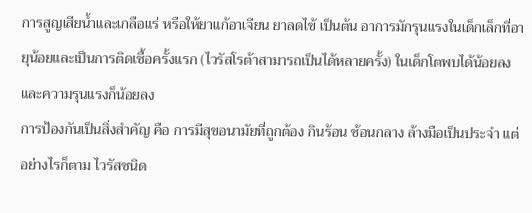การสูญเสียน้ำและเกลือแร่ หรือให้ยาแก้อาเจียน ยาลดไข้ เป็นต้น อาการมักรุนแรงในเด็กเล็กที่อายุน้อยและเป็นการติดเชื้อครั้งแรก (ไวรัสโรต้าสามารถเป็นได้หลายครั้ง) ในเด็กโตพบได้น้อยลงและความรุนแรงก็น้อยลง
การป้องกันเป็นสิ่งสำคัญ คือ การมีสุขอนามัยที่ถูกต้อง กินร้อน ช้อนกลาง ล้างมือเป็นประจำ แต่อย่างไรก็ตาม ไวรัสชนิด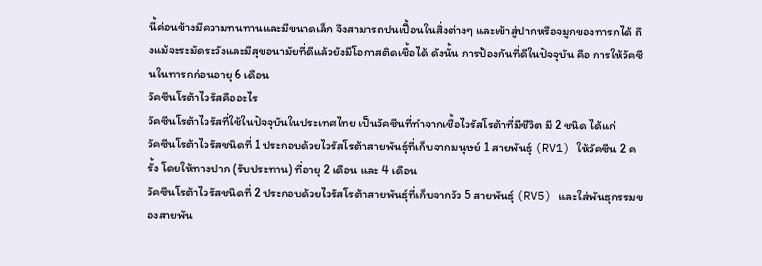นี้ค่อนข้างมีความทนทานและมีขนาดเล็ก จึงสามารถปนเปื้อนในสิ่งต่างๆ และเข้าสู่ปากหรือจมูกของทารกได้ ถึงแม้จะระมัดระวังและมีสุขอนามัยที่ดีแล้วยังมีโอกาสติดเชื้อได้ ดังนั้น การป้องกันที่ดีในปัจจุบัน คือ การให้วัคซีนในทารกก่อนอายุ 6 เดือน
วัคซีนโรต้าไวรัสคืออะไร
วัคซีนโรต้าไวรัสที่ใช้ในปัจจุบันในประเทศไทย เป็นวัคซีนที่ทำจากเชื้อไวรัสโรต้าที่มีชีวิต มี 2 ชนิด ได้แก่
วัคซีนโรต้าไวรัสชนิดที่ 1 ประกอบด้วยไวรัสโรต้าสายพันธุ์ที่เก็บจากมนุษย์ 1 สายพันธุ์ (RV1) ให้วัคซีน 2 ครั้ง โดยให้ทางปาก (รับประทาน) ที่อายุ 2 เดือน และ 4 เดือน
วัคซีนโรต้าไวรัสชนิดที่ 2 ประกอบด้วยไวรัสโรต้าสายพันธุ์ที่เก็บจากวัว 5 สายพันธุ์ (RV5) และใส่พันธุกรรมของสายพัน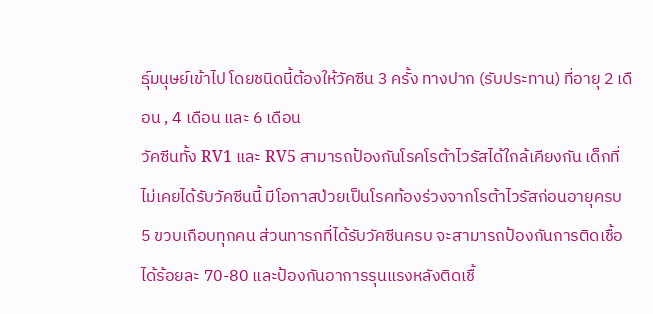ธุ์มนุษย์เข้าไป โดยชนิดนี้ต้องให้วัคซีน 3 ครั้ง ทางปาก (รับประทาน) ที่อายุ 2 เดือน , 4 เดือน และ 6 เดือน
วัคซีนทั้ง RV1 และ RV5 สามารถป้องกันโรคโรต้าไวรัสได้ใกล้เคียงกัน เด็กที่ไม่เคยได้รับวัคซีนนี้ มีโอกาสป่วยเป็นโรคท้องร่วงจากโรต้าไวรัสก่อนอายุครบ 5 ขวบเกือบทุกคน ส่วนทารกที่ได้รับวัคซีนครบ จะสามารถป้องกันการติดเชื้อได้ร้อยละ 70-80 และป้องกันอาการรุนแรงหลังติดเชื้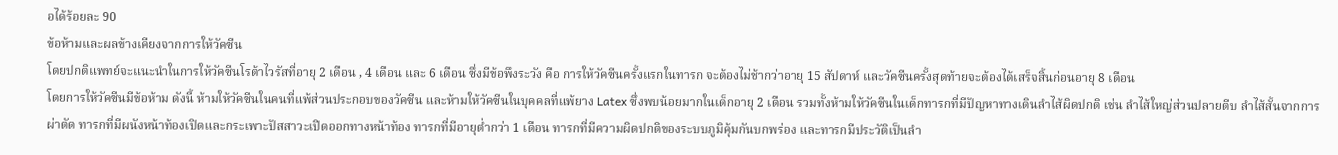อได้ร้อยละ 90
ข้อห้ามและผลข้างเคียงจากการให้วัคซีน
โดยปกติแพทย์จะแนะนำในการให้วัคซีนโรต้าไวรัสที่อายุ 2 เดือน , 4 เดือน และ 6 เดือน ซึ่งมีข้อพึงระวัง คือ การให้วัคซีนครั้งแรกในทารก จะต้องไม่ช้ากว่าอายุ 15 สัปดาห์ และวัคซีนครั้งสุดท้ายจะต้องได้เสร็จสิ้นก่อนอายุ 8 เดือน
โดยการให้วัคซีนมีข้อห้าม ดังนี้ ห้ามให้วัคซีนในคนที่แพ้ส่วนประกอบของวัคซีน และห้ามให้วัคซีนในบุคคลที่แพ้ยาง Latex ซึ่งพบน้อยมากในเด็กอายุ 2 เดือน รวมทั้งห้ามให้วัคซีนในเด็กทารกที่มีปัญหาทางเดินลำไส้ผิดปกติ เช่น ลำไส้ใหญ่ส่วนปลายตีบ ลำไส้สั้นจากการผ่าตัด ทารกที่มีผนังหน้าท้องเปิดและกระเพาะปัสสาวะเปิดออกทางหน้าท้อง ทารกที่มีอายุต่ำกว่า 1 เดือน ทารกที่มีความผิดปกติของระบบภูมิคุ้มกันบกพร่อง และทารกมีประวัติเป็นลำ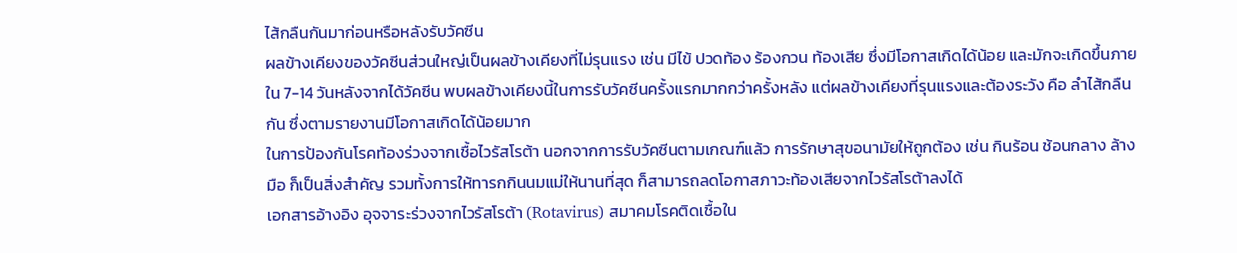ไส้กลืนกันมาก่อนหรือหลังรับวัคซีน
ผลข้างเคียงของวัคซีนส่วนใหญ่เป็นผลข้างเคียงที่ไม่รุนแรง เช่น มีไข้ ปวดท้อง ร้องกวน ท้องเสีย ซึ่งมีโอกาสเกิดได้น้อย และมักจะเกิดขึ้นภายใน 7-14 วันหลังจากได้วัคซีน พบผลข้างเคียงนี้ในการรับวัคซีนครั้งแรกมากกว่าครั้งหลัง แต่ผลข้างเคียงที่รุนแรงและต้องระวัง คือ ลำไส้กลืนกัน ซึ่งตามรายงานมีโอกาสเกิดได้น้อยมาก
ในการป้องกันโรคท้องร่วงจากเชื้อไวรัสโรต้า นอกจากการรับวัคซีนตามเกณฑ์แล้ว การรักษาสุขอนามัยให้ถูกต้อง เช่น กินร้อน ช้อนกลาง ล้างมือ ก็เป็นสิ่งสำคัญ รวมทั้งการให้ทารกกินนมแม่ให้นานที่สุด ก็สามารถลดโอกาสภาวะท้องเสียจากไวรัสโรต้าลงได้
เอกสารอ้างอิง อุจจาระร่วงจากไวรัสโรต้า (Rotavirus) สมาคมโรคติดเชื้อใน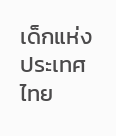เด็กแห่งประเทศไทย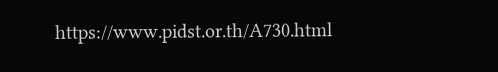https://www.pidst.or.th/A730.html